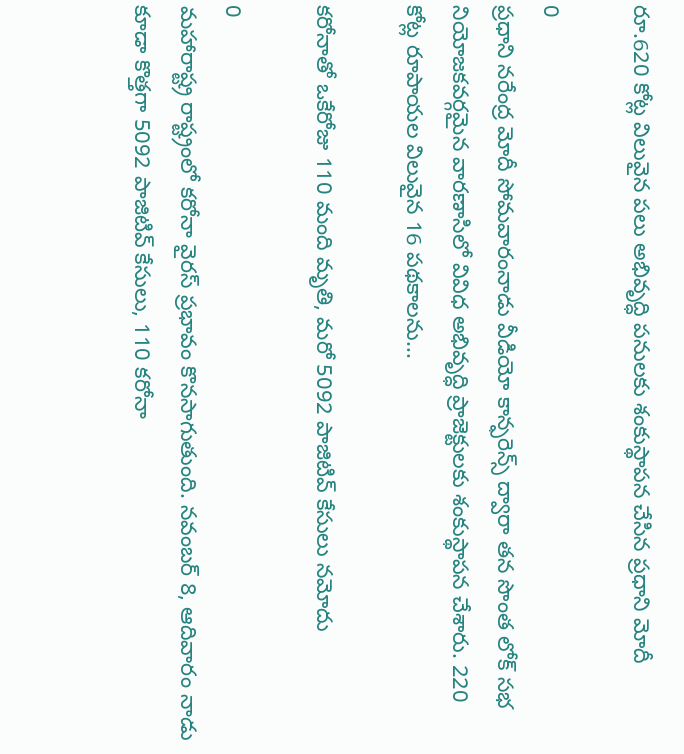రూ.620 కోట్ల విలువైన పలు అభివృద్ధి పనులకు శంకుస్థాపన చేసిన ప్రధాని మోదీ

0
ప్రధాని నరేంద్ర మోదీ సోమవారంనాడు వీడియో కాన్ఫరెన్స్ ద్వారా తన సొంత లోక్ సభ నియోజకవర్గమైన వారణాసిలో వివిధ అభివృద్ధి ప్రాజెక్టులకు శంకుస్థాపన చేశారు. 220 కోట్ల రూపాయల విలువైన 16 పథకాలను...

కరోనాతో ఒకేరోజు 110 మంది మృతి, మరో 5092 పాజిటివ్ కేసులు నమోదు

0
మహారాష్ట్ర రాష్ట్రంలో కరోనా వైరస్ ప్రభావం కొనసాగుతుంది. నవంబర్ 8, ఆదివారం నాడు కూడా కొత్తగా 5092 పాజిటివ్ కేసులు, 110 కరోనా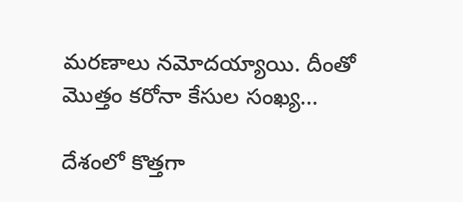మరణాలు నమోదయ్యాయి. దీంతో మొత్తం కరోనా కేసుల సంఖ్య...

దేశంలో కొత్తగా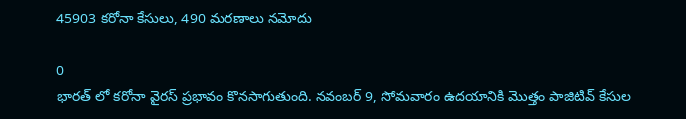45903 కరోనా కేసులు, 490 మరణాలు నమోదు

0
భారత్ లో కరోనా వైరస్ ప్రభావం కొనసాగుతుంది. నవంబర్ 9, సోమవారం ఉదయానికి మొత్తం పాజిటివ్ కేసుల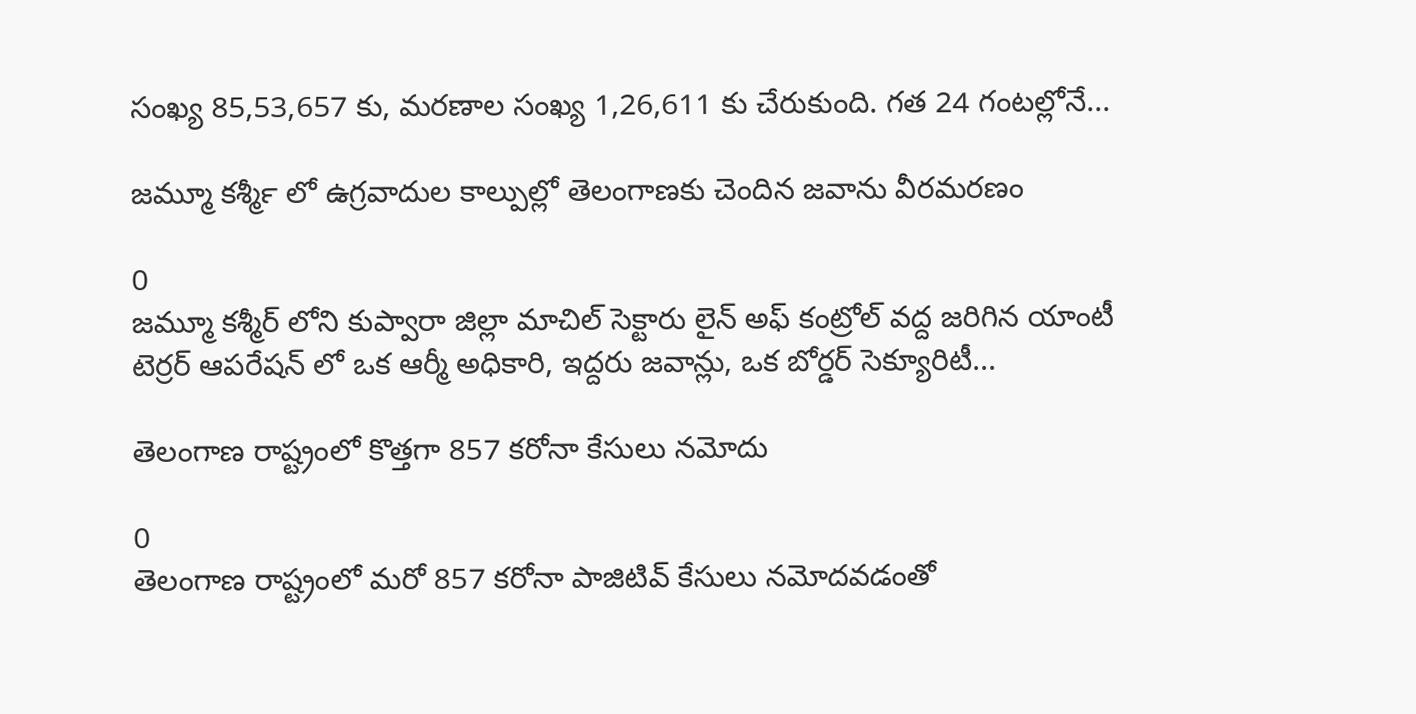సంఖ్య 85,53,657 కు, మరణాల సంఖ్య 1,26,611 కు చేరుకుంది. గత 24 గంటల్లోనే...

జమ్మూ కశ్మీర్‍ లో ఉగ్రవాదుల కాల్పుల్లో తెలంగాణకు చెందిన జవాను వీరమరణం

0
జమ్మూ కశ్మీర్‌ లోని కుప్వారా జిల్లా మాచిల్‌ సెక్టారు లైన్ అఫ్ కంట్రోల్ వద్ద జరిగిన యాంటీ టెర్రర్ ఆపరేషన్ లో ఒక ఆర్మీ అధికారి, ఇద్దరు జవాన్లు, ఒక బోర్డర్ సెక్యూరిటీ...

తెలంగాణ రాష్ట్రంలో కొత్తగా 857 కరోనా కేసులు నమోదు

0
తెలంగాణ రాష్ట్రంలో మరో 857 కరోనా పాజిటివ్ కేసులు నమోదవడంతో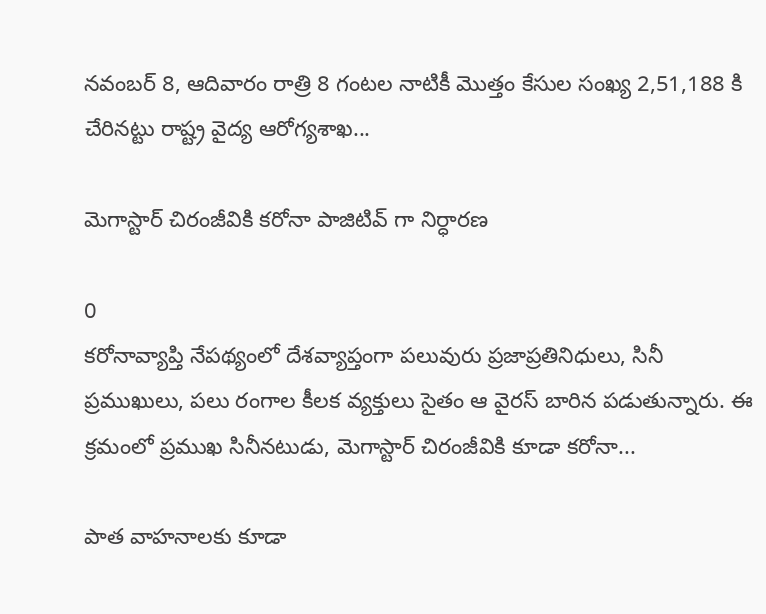నవంబర్ 8, ఆదివారం రాత్రి 8 గంటల నాటికీ మొత్తం కేసుల సంఖ్య 2,51,188 కి చేరినట్టు రాష్ట్ర వైద్య ఆరోగ్యశాఖ...

మెగాస్టార్ చిరంజీవికి కరోనా పాజిటివ్ గా నిర్ధారణ

0
కరోనావ్యాప్తి నేపథ్యంలో దేశవ్యాప్తంగా పలువురు ప్రజాప్రతినిధులు, సినీ ప్రముఖులు, పలు రంగాల కీలక వ్యక్తులు సైతం ఆ వైరస్ బారిన పడుతున్నారు. ఈ క్రమంలో ప్రముఖ సినీనటుడు, మెగాస్టార్ చిరంజీవికి కూడా కరోనా...

పాత వాహనాలకు కూడా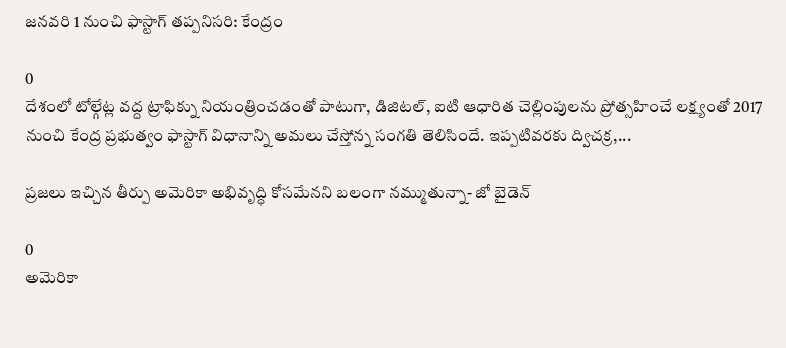జనవరి 1 నుంచి ఫాస్టాగ్‌ త‌ప్ప‌నిస‌రి‌: కేంద్రం

0
దేశంలో టోల్గేట్ల వద్ద ట్రాఫిక్ను నియంత్రించడంతో పాటుగా, డిజిట‌ల్‌, ఐటి ఆధారిత చెల్లింపుల‌ను ప్రోత్స‌హించే లక్ష్యంతో 2017 నుంచి కేంద్ర ప్రభుత్వం ఫాస్టాగ్‌ విధానాన్ని అమలు చేస్తోన్న సంగతి తెలిసిందే. ఇప్పటివరకు ద్విచక్ర,...

ప్రజలు ఇచ్చిన తీర్పు అమెరికా అభివృద్ధి కోసమేనని బలంగా నమ్ముతున్నా- జో బైడెన్

0
అమెరికా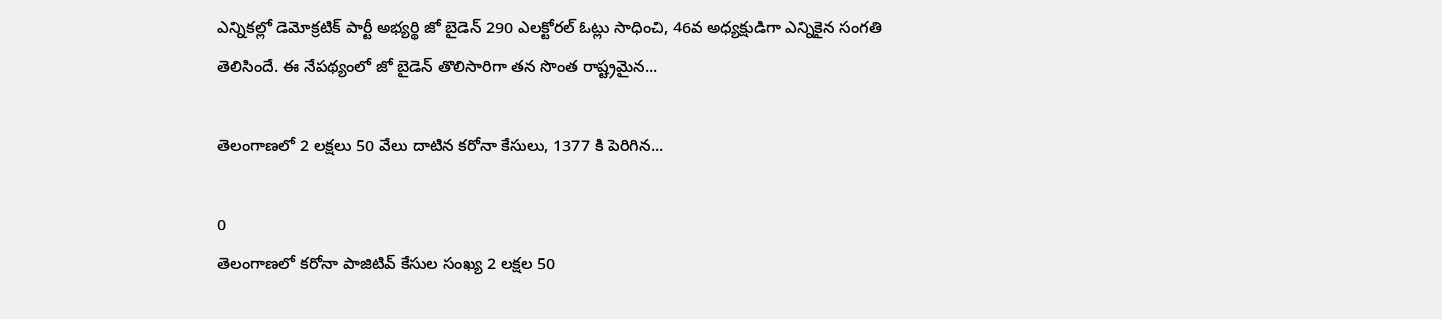ఎన్నికల్లో డెమోక్రటిక్ పార్టీ అభ్యర్థి జో బైడెన్ 290 ఎలక్టోరల్‌ ఓట్లు సాధించి, 46వ అధ్యక్షుడిగా ఎన్నికైన సంగతి తెలిసిందే. ఈ నేపథ్యంలో జో బైడెన్‌ తొలిసారిగా తన సొంత రాష్ట్రమైన...

తెలంగాణలో 2 లక్షలు 50 వేలు దాటిన కరోనా కేసులు, 1377 కి పెరిగిన...

0
తెలంగాణలో కరోనా పాజిటివ్ కేసుల సంఖ్య 2 లక్షల 50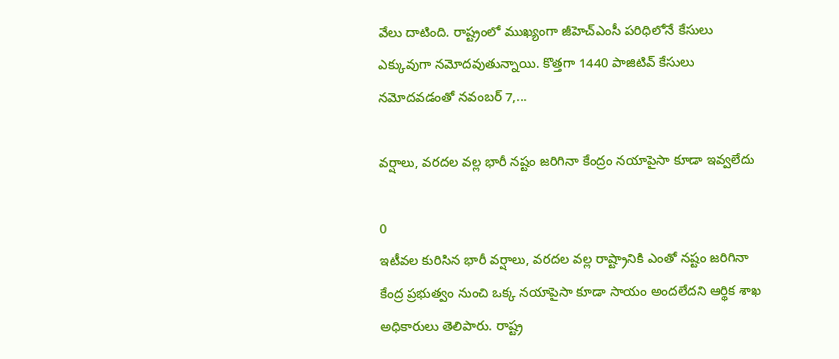వేలు దాటింది. రాష్ట్రంలో ముఖ్యంగా జీహెచ్ఎంసీ పరిధిలోనే కేసులు ఎక్కువుగా నమోదవుతున్నాయి. కొత్తగా 1440 పాజిటివ్ కేసులు నమోదవడంతో నవంబర్ 7,...

వర్షాలు, వరదల వల్ల భారీ నష్టం జరిగినా కేంద్రం నయాపైసా కూడా ఇవ్వలేదు

0
ఇటీవల కురిసిన భారీ వర్షాలు, వరదల వల్ల రాష్ట్రానికి ఎంతో నష్టం జరిగినా కేంద్ర ప్రభుత్వం నుంచి ఒక్క నయాపైసా కూడా సాయం అందలేదని ఆర్థిక శాఖ అధికారులు తెలిపారు. రాష్ట్ర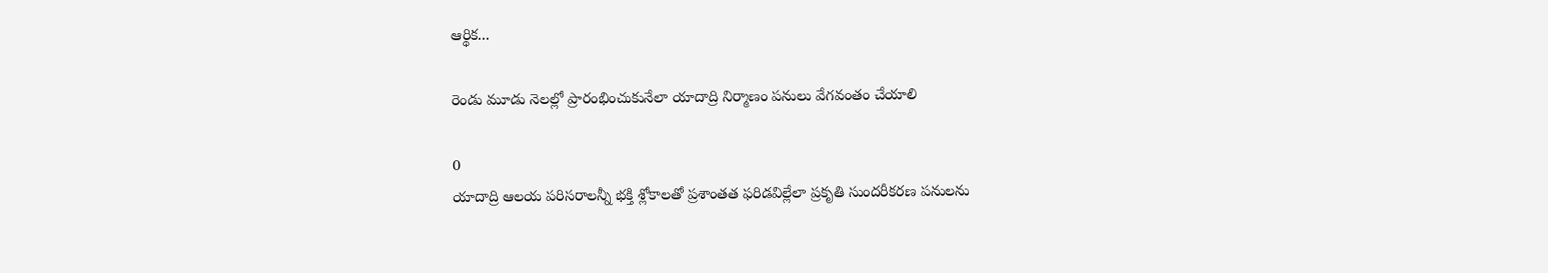ఆర్థిక...

రెండు మూడు నెలల్లో ప్రారంభించుకునేలా యాదాద్రి నిర్మాణం పనులు వేగవంతం చేయాలి

0
యాదాద్రి ఆలయ పరిసరాలన్నీ భక్తి శ్లోకాలతో ప్రశాంతత ఫరిడవిల్లేలా ప్రకృతి సుందరీకరణ పనులను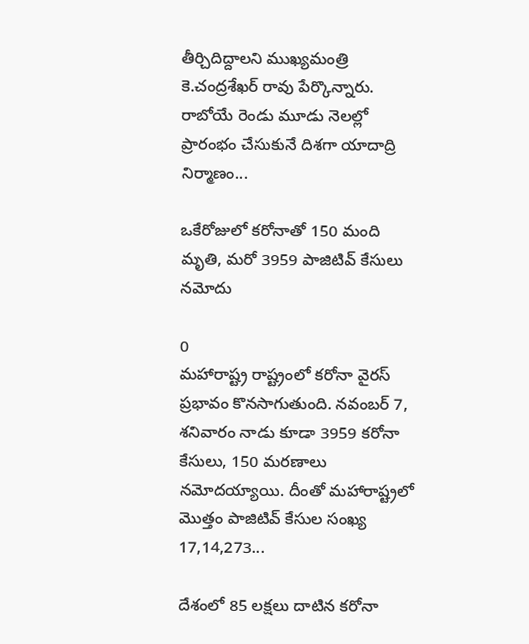తీర్చిదిద్దాలని ముఖ్యమంత్రి కె.చంద్రశేఖర్ రావు పేర్కొన్నారు. రాబోయే రెండు మూడు నెలల్లో ప్రారంభం చేసుకునే దిశగా యాదాద్రి నిర్మాణం...

ఒకేరోజులో కరోనాతో 150 మంది మృతి, మరో 3959 పాజిటివ్ కేసులు నమోదు

0
మహారాష్ట్ర రాష్ట్రంలో కరోనా వైరస్ ప్రభావం కొనసాగుతుంది. నవంబర్ 7, శనివారం నాడు కూడా 3959 కరోనా కేసులు, 150 మరణాలు నమోదయ్యాయి. దీంతో మహారాష్ట్రలో మొత్తం పాజిటివ్ కేసుల సంఖ్య 17,14,273...

దేశంలో 85 లక్షలు దాటిన కరోనా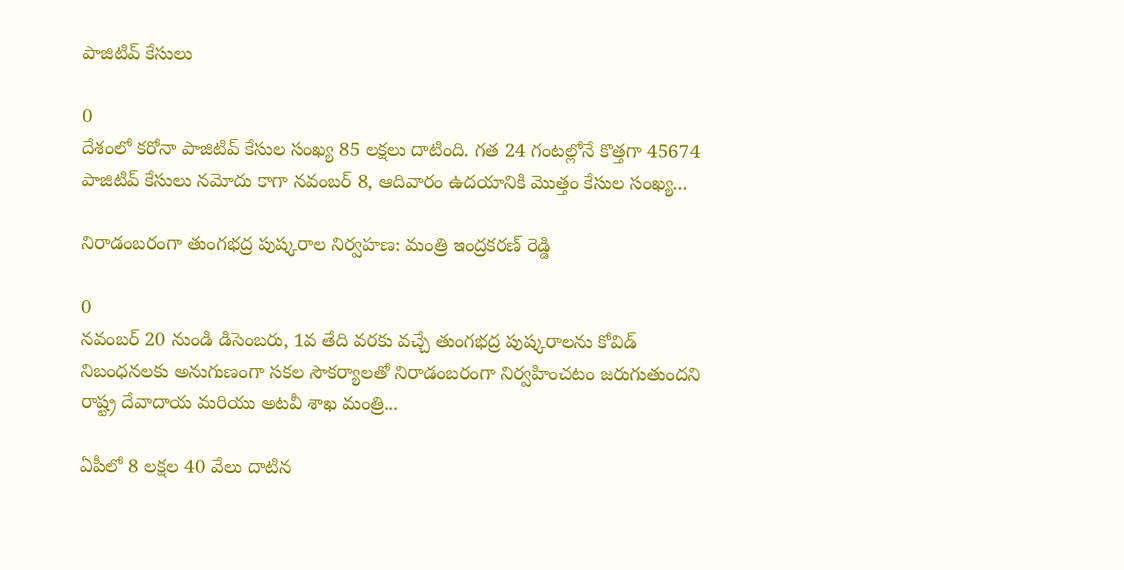పాజిటివ్ కేసులు

0
దేశంలో కరోనా పాజిటివ్ కేసుల సంఖ్య 85 లక్షలు దాటింది. గత 24 గంటల్లోనే కొత్తగా 45674 పాజిటివ్ కేసులు నమోదు కాగా నవంబర్ 8, ఆదివారం ఉదయానికి మొత్తం కేసుల సంఖ్య...

నిరాడంబ‌రంగా తుంగ‌భ‌ద్ర పుష్క‌రాల నిర్వహణ: మంత్రి ఇంద్రకరణ్ రెడ్డి

0
నవంబర్ 20 నుండి డిసెంబరు, 1వ తేది వరకు వచ్చే తుంగభద్ర పుష్కరాలను కోవిడ్ నిబంధనలకు అనుగుణంగా సకల సౌకర్యాలతో నిరాడంబరంగా నిర్వహించటం జరుగుతుందని రాష్ట్ర దేవాదాయ మరియు అటవీ శాఖ మంత్రి...

ఏపీలో 8 లక్షల 40 వేలు దాటిన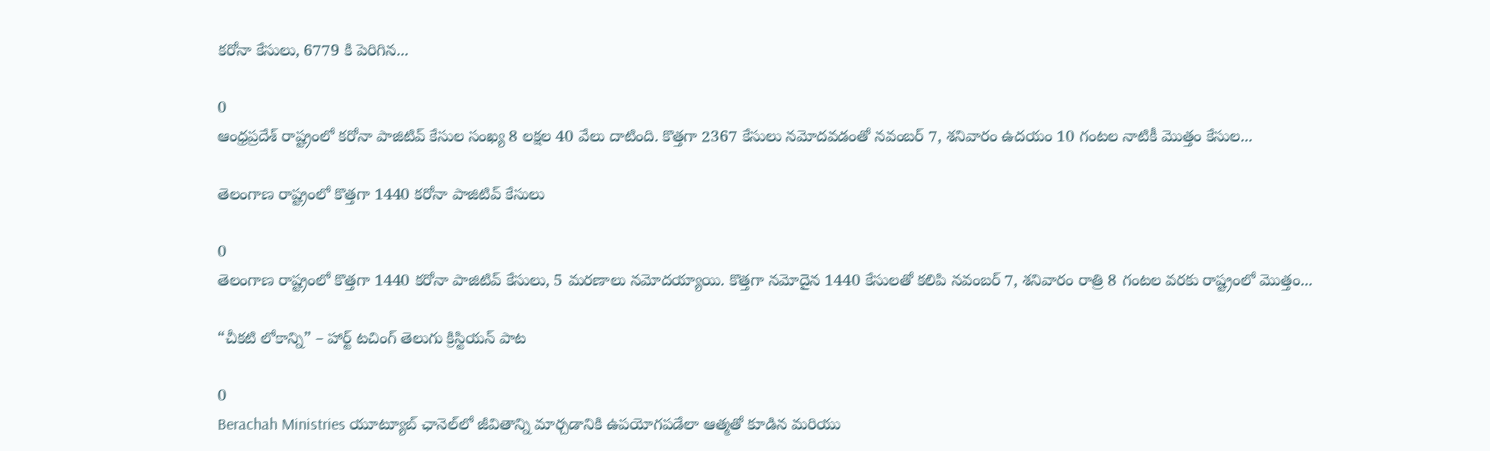కరోనా కేసులు, 6779 కి పెరిగిన...

0
ఆంధ్రప్రదేశ్ రాష్ట్రంలో కరోనా పాజిటివ్‌ కేసుల సంఖ్య 8 లక్షల 40 వేలు దాటింది. కొత్తగా 2367 కేసులు నమోదవడంతో నవంబర్ 7, శనివారం ఉదయం 10 గంటల నాటికీ మొత్తం కేసుల...

తెలంగాణ రాష్ట్రంలో కొత్తగా 1440 కరోనా పాజిటివ్ కేసులు

0
తెలంగాణ రాష్ట్రంలో కొత్తగా 1440 కరోనా పాజిటివ్ కేసులు, 5 మరణాలు నమోదయ్యాయి. కొత్తగా నమోదైన 1440 కేసులతో కలిపి నవంబర్ 7, శనివారం రాత్రి 8 గంటల వరకు రాష్ట్రంలో మొత్తం...

“చీకటి లోకాన్ని” – హార్ట్ టచింగ్ తెలుగు క్రిస్టియన్ పాట

0
Berachah Ministries యూట్యూబ్ ఛానెల్‌లో జీవితాన్ని మార్చడానికి ఉపయోగపడేలా ఆత్మతో కూడిన మరియు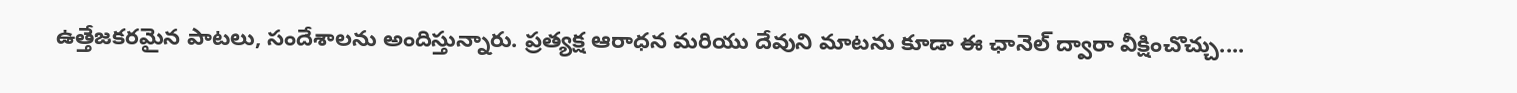ఉత్తేజకరమైన పాటలు, సందేశాలను అందిస్తున్నారు. ప్రత్యక్ష ఆరాధన మరియు దేవుని మాటను కూడా ఈ ఛానెల్ ద్వారా వీక్షించొచ్చు....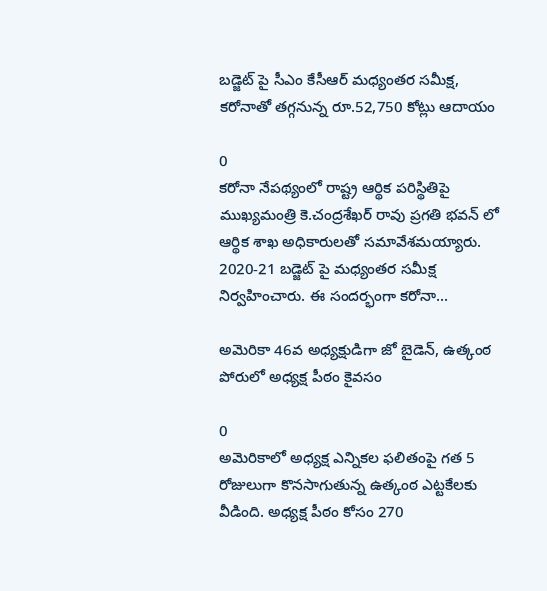బడ్జెట్ పై సీఎం కేసీఆర్ మధ్యంతర సమీక్ష, కరోనాతో తగ్గనున్న రూ.52,750 కోట్లు ఆదాయం

0
కరోనా నేపథ్యంలో రాష్ట్ర ఆర్థిక పరిస్థితిపై ముఖ్యమంత్రి కె.చంద్రశేఖర్ రావు ప్రగతి భవన్ లో ఆర్థిక శాఖ అధికారులతో సమావేశమయ్యారు. 2020-21 బడ్జెట్ పై మధ్యంతర సమీక్ష నిర్వహించారు. ఈ సందర్భంగా కరోనా...

అమెరికా 46వ అధ్యక్షుడిగా జో బైడెన్, ఉత్కంఠ పోరులో అధ్యక్ష పీఠం కైవసం

0
అమెరికాలో అధ్యక్ష ఎన్నికల ఫలితంపై గత 5 రోజులుగా కొనసాగుతున్న ఉత్కంఠ ఎట్టకేలకు వీడింది. అధ్యక్ష పీఠం కోసం 270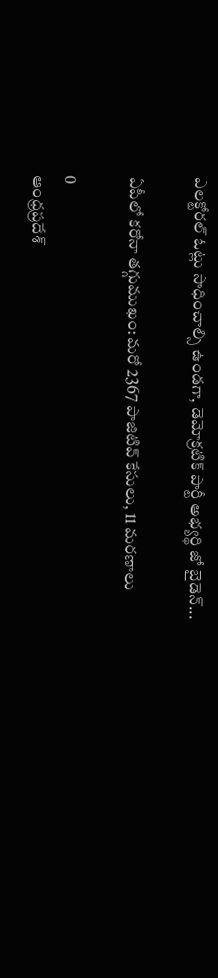ఎలక్టోరల్‌ ఓట్లు సాధించాల్సి ఉండగా, డెమోక్రటిక్ పార్టీ అభ్యర్థి జో బైడెన్...

ఏపీలో కరోనా తగ్గుముఖం: మరో 2367 పాజిటివ్ కేసులు, 11 మరణాలు

0
ఆంధ్రప్రదేశ్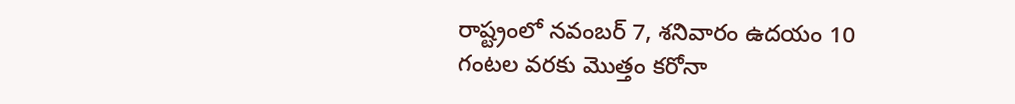రాష్ట్రంలో నవంబర్ 7, శనివారం ఉదయం 10 గంటల వరకు మొత్తం కరోనా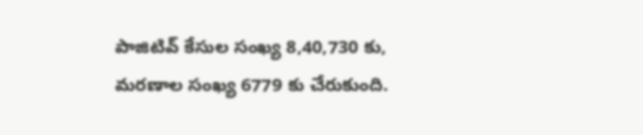పాజిటివ్‌ కేసుల సంఖ్య 8,40,730 కు, మరణాల సంఖ్య 6779 కు చేరుకుంది.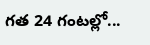గత 24 గంటల్లో...